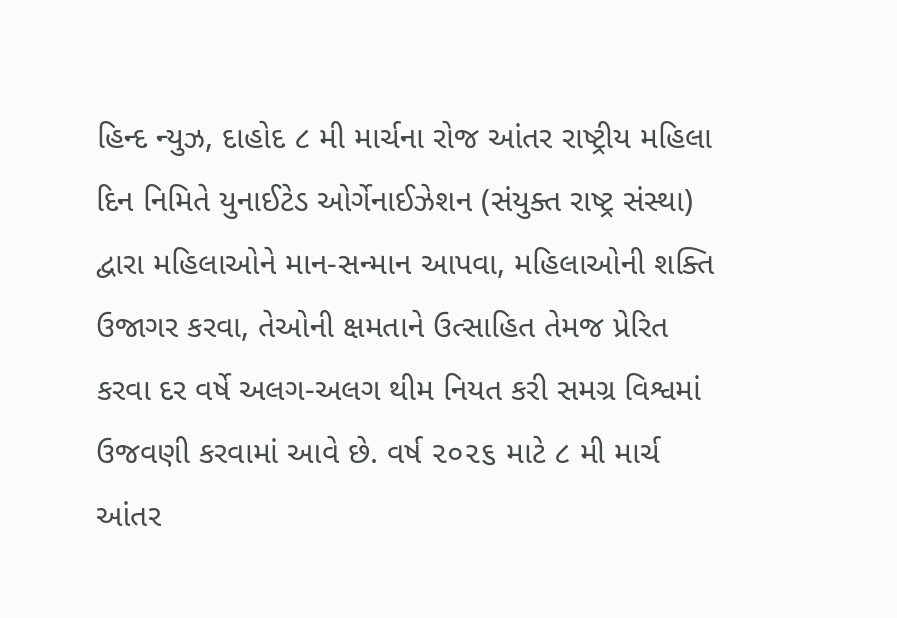હિન્દ ન્યુઝ, દાહોદ ૮ મી માર્ચના રોજ આંતર રાષ્ટ્રીય મહિલા દિન નિમિતે યુનાઈટેડ ઓર્ગેનાઈઝેશન (સંયુક્ત રાષ્ટ્ર સંસ્થા) દ્વારા મહિલાઓને માન-સન્માન આપવા, મહિલાઓની શક્તિ ઉજાગર કરવા, તેઓની ક્ષમતાને ઉત્સાહિત તેમજ પ્રેરિત કરવા દર વર્ષે અલગ-અલગ થીમ નિયત કરી સમગ્ર વિશ્વમાં ઉજવણી કરવામાં આવે છે. વર્ષ ૨૦૨૬ માટે ૮ મી માર્ચ આંતર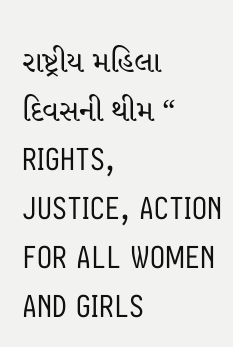રાષ્ટ્રીય મહિલા દિવસની થીમ “ RIGHTS, JUSTICE, ACTION FOR ALL WOMEN AND GIRLS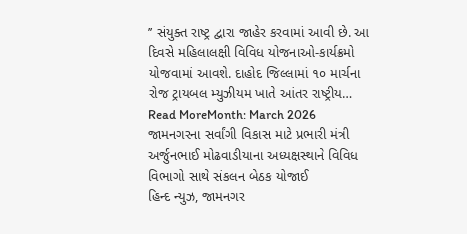’’ સંયુક્ત રાષ્ટ્ર દ્વારા જાહેર કરવામાં આવી છે. આ દિવસે મહિલાલક્ષી વિવિધ યોજનાઓ-કાર્યક્રમો યોજવામાં આવશે. દાહોદ જિલ્લામાં ૧૦ માર્ચના રોજ ટ્રાયબલ મ્યુઝીયમ ખાતે આંતર રાષ્ટ્રીય…
Read MoreMonth: March 2026
જામનગરના સર્વાંગી વિકાસ માટે પ્રભારી મંત્રી અર્જુનભાઈ મોઢવાડીયાના અધ્યક્ષસ્થાને વિવિધ વિભાગો સાથે સંકલન બેઠક યોજાઈ
હિન્દ ન્યુઝ, જામનગર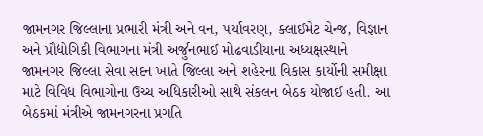જામનગર જિલ્લાના પ્રભારી મંત્રી અને વન, પર્યાવરણ, ક્લાઈમેટ ચેન્જ, વિજ્ઞાન અને પ્રૌદ્યોગિકી વિભાગના મંત્રી અર્જુનભાઈ મોઢવાડીયાના અધ્યક્ષસ્થાને જામનગર જિલ્લા સેવા સદન ખાતે જિલ્લા અને શહેરના વિકાસ કાર્યોની સમીક્ષા માટે વિવિધ વિભાગોના ઉચ્ચ અધિકારીઓ સાથે સંકલન બેઠક યોજાઈ હતી. આ બેઠકમાં મંત્રીએ જામનગરના પ્રગતિ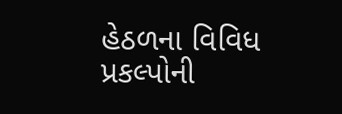હેઠળના વિવિધ પ્રકલ્પોની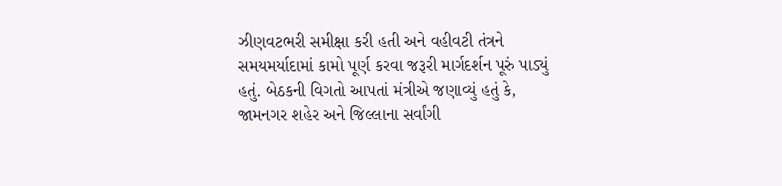ઝીણવટભરી સમીક્ષા કરી હતી અને વહીવટી તંત્રને સમયમર્યાદામાં કામો પૂર્ણ કરવા જરૂરી માર્ગદર્શન પૂરું પાડ્યું હતું. બેઠકની વિગતો આપતાં મંત્રીએ જણાવ્યું હતું કે, જામનગર શહેર અને જિલ્લાના સર્વાંગી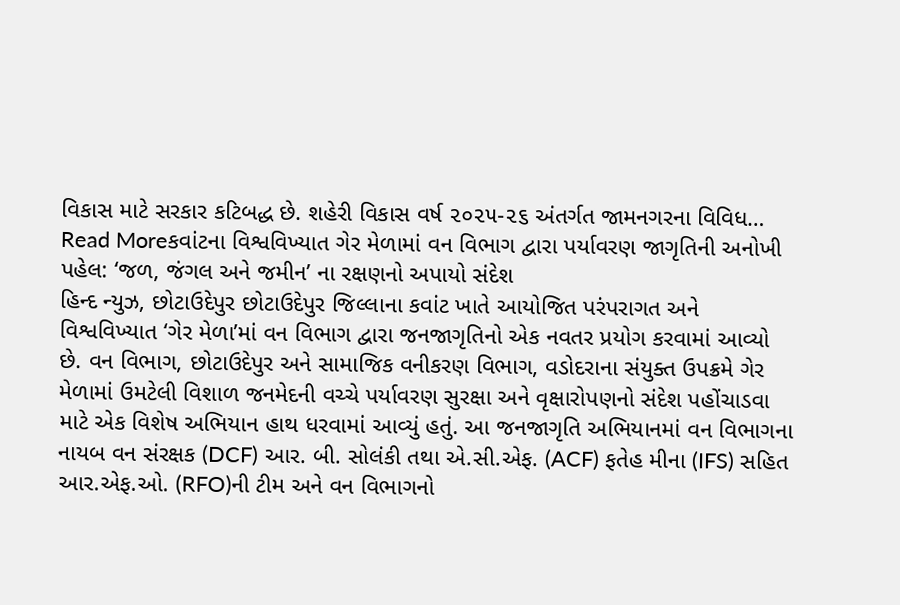વિકાસ માટે સરકાર કટિબદ્ધ છે. શહેરી વિકાસ વર્ષ ૨૦૨૫-૨૬ અંતર્ગત જામનગરના વિવિધ…
Read Moreકવાંટના વિશ્વવિખ્યાત ગેર મેળામાં વન વિભાગ દ્વારા પર્યાવરણ જાગૃતિની અનોખી પહેલ: ‘જળ, જંગલ અને જમીન’ ના રક્ષણનો અપાયો સંદેશ
હિન્દ ન્યુઝ, છોટાઉદેપુર છોટાઉદેપુર જિલ્લાના કવાંટ ખાતે આયોજિત પરંપરાગત અને વિશ્વવિખ્યાત ‘ગેર મેળા’માં વન વિભાગ દ્વારા જનજાગૃતિનો એક નવતર પ્રયોગ કરવામાં આવ્યો છે. વન વિભાગ, છોટાઉદેપુર અને સામાજિક વનીકરણ વિભાગ, વડોદરાના સંયુક્ત ઉપક્રમે ગેર મેળામાં ઉમટેલી વિશાળ જનમેદની વચ્ચે પર્યાવરણ સુરક્ષા અને વૃક્ષારોપણનો સંદેશ પહોંચાડવા માટે એક વિશેષ અભિયાન હાથ ધરવામાં આવ્યું હતું. આ જનજાગૃતિ અભિયાનમાં વન વિભાગના નાયબ વન સંરક્ષક (DCF) આર. બી. સોલંકી તથા એ.સી.એફ. (ACF) ફતેહ મીના (IFS) સહિત આર.એફ.ઓ. (RFO)ની ટીમ અને વન વિભાગનો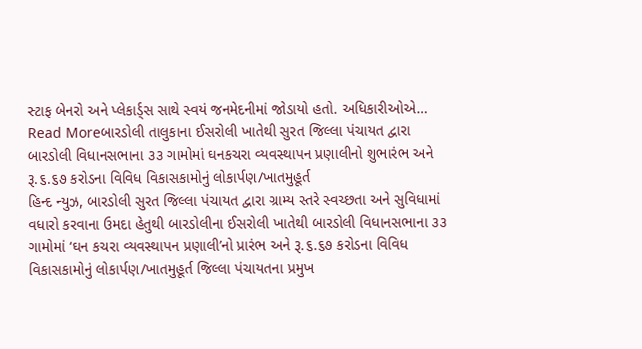સ્ટાફ બેનરો અને પ્લેકાર્ડ્સ સાથે સ્વયં જનમેદનીમાં જોડાયો હતો. અધિકારીઓએ…
Read Moreબારડોલી તાલુકાના ઈસરોલી ખાતેથી સુરત જિલ્લા પંચાયત દ્વારા બારડોલી વિધાનસભાના ૩૩ ગામોમાં ઘનકચરા વ્યવસ્થાપન પ્રણાલીનો શુભારંભ અને રૂ.૬.૬૭ કરોડના વિવિધ વિકાસકામોનું લોકાર્પણ/ખાતમુહૂર્ત
હિન્દ ન્યુઝ, બારડોલી સુરત જિલ્લા પંચાયત દ્વારા ગ્રામ્ય સ્તરે સ્વચ્છતા અને સુવિધામાં વધારો કરવાના ઉમદા હેતુથી બારડોલીના ઈસરોલી ખાતેથી બારડોલી વિધાનસભાના ૩૩ ગામોમાં ‘ઘન કચરા વ્યવસ્થાપન પ્રણાલી’નો પ્રારંભ અને રૂ.૬.૬૭ કરોડના વિવિધ વિકાસકામોનું લોકાર્પણ/ખાતમુહૂર્ત જિલ્લા પંચાયતના પ્રમુખ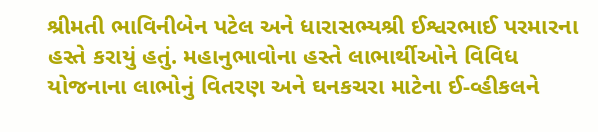શ્રીમતી ભાવિનીબેન પટેલ અને ધારાસભ્યશ્રી ઈશ્વરભાઈ પરમારના હસ્તે કરાયું હતું. મહાનુભાવોના હસ્તે લાભાર્થીઓને વિવિધ યોજનાના લાભોનું વિતરણ અને ઘનકચરા માટેના ઈ-વ્હીકલને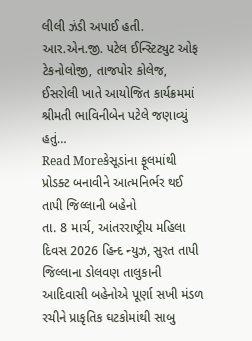લીલી ઝંડી અપાઈ હતી. આર.એન.જી. પટેલ ઈન્સ્ટિટ્યુટ ઓફ ટેકનોલોજી, તાજપોર કોલેજ, ઈસરોલી ખાતે આયોજિત કાર્યક્રમમાં શ્રીમતી ભાવિનીબેન પટેલે જણાવ્યું હતું…
Read Moreકેસૂડાંના ફૂલમાંથી પ્રોડક્ટ બનાવીને આત્મનિર્ભર થઈ તાપી જિલ્લાની બહેનો
તા. 8 માર્ચ, આંતરરાષ્ટ્રીય મહિલા દિવસ 2026 હિન્દ ન્યુઝ, સુરત તાપી જિલ્લાના ડોલવણ તાલુકાની આદિવાસી બહેનોએ પૂર્ણા સખી મંડળ રચીને પ્રાકૃતિક ઘટકોમાંથી સાબુ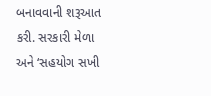બનાવવાની શરૂઆત કરી. સરકારી મેળા અને ‘સહયોગ સખી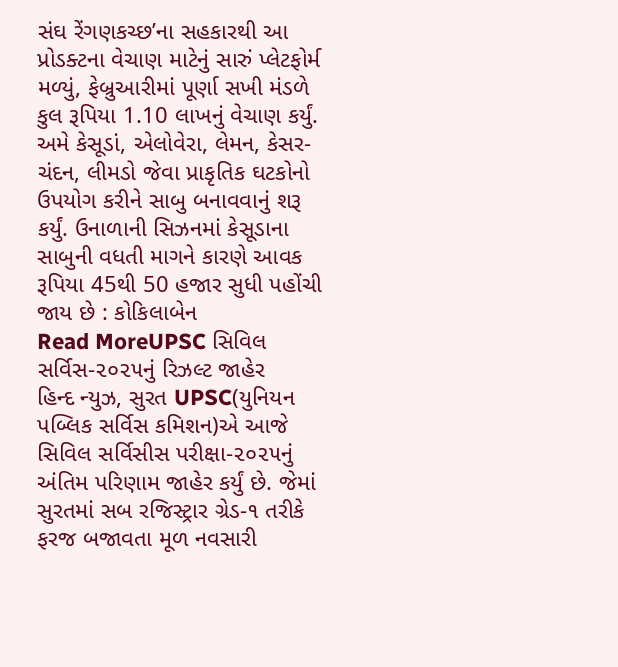સંઘ રેંગણકચ્છ’ના સહકારથી આ પ્રોડક્ટના વેચાણ માટેનું સારું પ્લેટફોર્મ મળ્યું, ફેબ્રુઆરીમાં પૂર્ણા સખી મંડળે કુલ રૂપિયા 1.10 લાખનું વેચાણ કર્યું. અમે કેસૂડાં, એલોવેરા, લેમન, કેસર-ચંદન, લીમડો જેવા પ્રાકૃતિક ઘટકોનો ઉપયોગ કરીને સાબુ બનાવવાનું શરૂ કર્યું. ઉનાળાની સિઝનમાં કેસૂડાના સાબુની વધતી માગને કારણે આવક રૂપિયા 45થી 50 હજાર સુધી પહોંચી જાય છે : કોકિલાબેન
Read MoreUPSC સિવિલ સર્વિસ-૨૦૨૫નું રિઝલ્ટ જાહેર
હિન્દ ન્યુઝ, સુરત UPSC(યુનિયન પબ્લિક સર્વિસ કમિશન)એ આજે સિવિલ સર્વિસીસ પરીક્ષા-૨૦૨૫નું અંતિમ પરિણામ જાહેર કર્યું છે. જેમાં સુરતમાં સબ રજિસ્ટ્રાર ગ્રેડ-૧ તરીકે ફરજ બજાવતા મૂળ નવસારી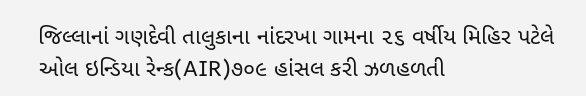જિલ્લાનાં ગણદેવી તાલુકાના નાંદરખા ગામના ૨૬ વર્ષીય મિહિર પટેલે ઓલ ઇન્ડિયા રેન્ક(AIR)૭૦૯ હાંસલ કરી ઝળહળતી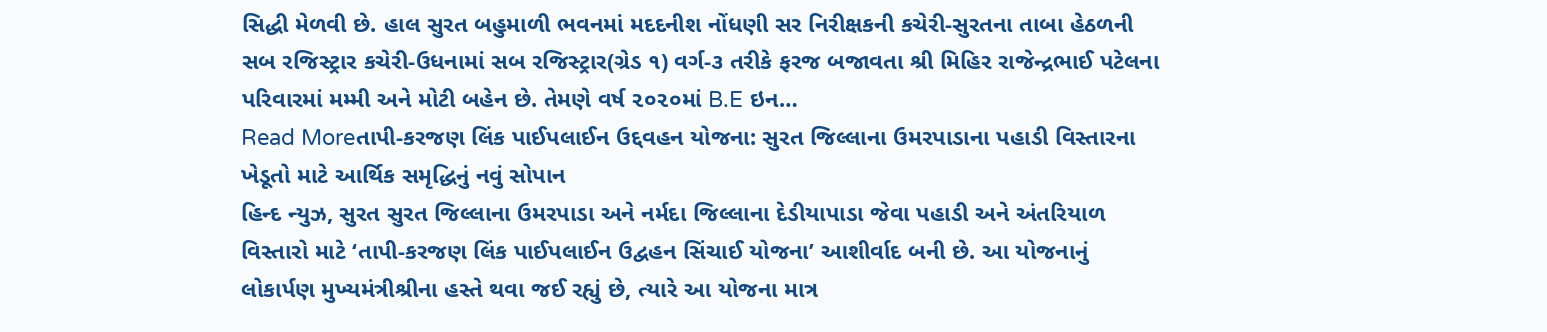સિદ્ધી મેળવી છે. હાલ સુરત બહુમાળી ભવનમાં મદદનીશ નોંધણી સર નિરીક્ષકની કચેરી-સુરતના તાબા હેઠળની સબ રજિસ્ટ્રાર કચેરી-ઉધનામાં સબ રજિસ્ટ્રાર(ગ્રેડ ૧) વર્ગ-૩ તરીકે ફરજ બજાવતા શ્રી મિહિર રાજેન્દ્રભાઈ પટેલના પરિવારમાં મમ્મી અને મોટી બહેન છે. તેમણે વર્ષ ૨૦૨૦માં B.E ઇન…
Read Moreતાપી-કરજણ લિંક પાઈપલાઈન ઉદ્દવહન યોજના: સુરત જિલ્લાના ઉમરપાડાના પહાડી વિસ્તારના ખેડૂતો માટે આર્થિક સમૃદ્ધિનું નવું સોપાન
હિન્દ ન્યુઝ, સુરત સુરત જિલ્લાના ઉમરપાડા અને નર્મદા જિલ્લાના દેડીયાપાડા જેવા પહાડી અને અંતરિયાળ વિસ્તારો માટે ‘તાપી-કરજણ લિંક પાઈપલાઈન ઉદ્વહન સિંચાઈ યોજના’ આશીર્વાદ બની છે. આ યોજનાનું લોકાર્પણ મુખ્યમંત્રીશ્રીના હસ્તે થવા જઈ રહ્યું છે, ત્યારે આ યોજના માત્ર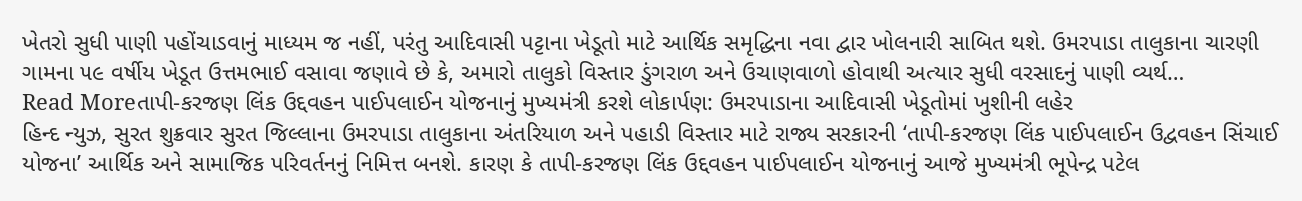ખેતરો સુધી પાણી પહોંચાડવાનું માધ્યમ જ નહીં, પરંતુ આદિવાસી પટ્ટાના ખેડૂતો માટે આર્થિક સમૃદ્ધિના નવા દ્વાર ખોલનારી સાબિત થશે. ઉમરપાડા તાલુકાના ચારણી ગામના ૫૯ વર્ષીય ખેડૂત ઉત્તમભાઈ વસાવા જણાવે છે કે, અમારો તાલુકો વિસ્તાર ડુંગરાળ અને ઉચાણવાળો હોવાથી અત્યાર સુધી વરસાદનું પાણી વ્યર્થ…
Read Moreતાપી-કરજણ લિંક ઉદ્દવહન પાઈપલાઈન યોજનાનું મુખ્યમંત્રી કરશે લોકાર્પણ: ઉમરપાડાના આદિવાસી ખેડૂતોમાં ખુશીની લહેર
હિન્દ ન્યુઝ, સુરત શુક્રવાર સુરત જિલ્લાના ઉમરપાડા તાલુકાના અંતરિયાળ અને પહાડી વિસ્તાર માટે રાજ્ય સરકારની ‘તાપી-કરજણ લિંક પાઈપલાઈન ઉદ્વવહન સિંચાઈ યોજના’ આર્થિક અને સામાજિક પરિવર્તનનું નિમિત્ત બનશે. કારણ કે તાપી-કરજણ લિંક ઉદ્દવહન પાઈપલાઈન યોજનાનું આજે મુખ્યમંત્રી ભૂપેન્દ્ર પટેલ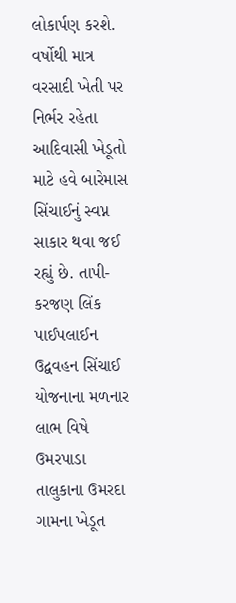લોકાર્પણ કરશે. વર્ષોથી માત્ર વરસાદી ખેતી પર નિર્ભર રહેતા આદિવાસી ખેડૂતો માટે હવે બારેમાસ સિંચાઈનું સ્વપ્ન સાકાર થવા જઈ રહ્યું છે. તાપી-કરજણ લિંક પાઈપલાઈન ઉદ્વવહન સિંચાઈ યોજનાના મળનાર લાભ વિષે ઉમરપાડા તાલુકાના ઉમરદા ગામના ખેડૂત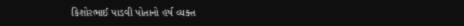કિશોરભાઈ પાડવી પોતાનો હર્ષ વ્યક્ત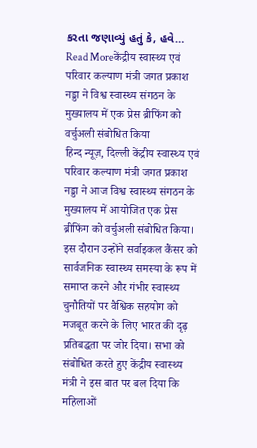કરતા જણાવ્યું હતું કે, હવે…
Read Moreकेंद्रीय स्वास्थ्य एवं परिवार कल्याण मंत्री जगत प्रकाश नड्डा ने विश्व स्वास्थ्य संगठन के मुख्यालय में एक प्रेस ब्रीफिंग को वर्चुअली संबोधित किया
हिन्द न्यूज़, दिल्ली केंद्रीय स्वास्थ्य एवं परिवार कल्याण मंत्री जगत प्रकाश नड्डा ने आज विश्व स्वास्थ्य संगठन के मुख्यालय में आयोजित एक प्रेस ब्रीफिंग को वर्चुअली संबोधित किया। इस दौरान उन्होंने सर्वाइकल कैंसर को सार्वजनिक स्वास्थ्य समस्या के रूप में समाप्त करने और गंभीर स्वास्थ्य चुनौतियों पर वैश्विक सहयोग को मजबूत करने के लिए भारत की दृढ़ प्रतिबद्धता पर जोर दिया। सभा को संबोधित करते हुए केंद्रीय स्वास्थ्य मंत्री ने इस बात पर बल दिया कि महिलाओं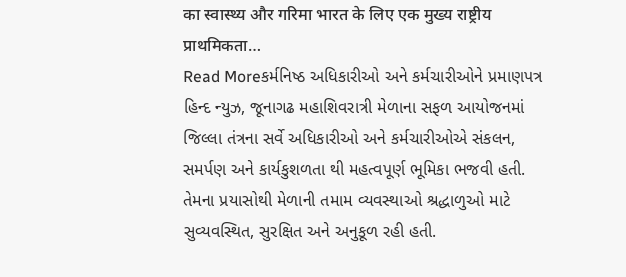का स्वास्थ्य और गरिमा भारत के लिए एक मुख्य राष्ट्रीय प्राथमिकता…
Read Moreકર્મનિષ્ઠ અધિકારીઓ અને કર્મચારીઓને પ્રમાણપત્ર
હિન્દ ન્યુઝ, જૂનાગઢ મહાશિવરાત્રી મેળાના સફળ આયોજનમાં જિલ્લા તંત્રના સર્વે અધિકારીઓ અને કર્મચારીઓએ સંકલન, સમર્પણ અને કાર્યકુશળતા થી મહત્વપૂર્ણ ભૂમિકા ભજવી હતી. તેમના પ્રયાસોથી મેળાની તમામ વ્યવસ્થાઓ શ્રદ્ધાળુઓ માટે સુવ્યવસ્થિત, સુરક્ષિત અને અનુકૂળ રહી હતી.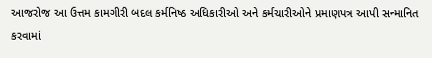આજરોજ આ ઉત્તમ કામગીરી બદલ કર્મનિષ્ઠ અધિકારીઓ અને કર્મચારીઓને પ્રમાણપત્ર આપી સન્માનિત કરવામાં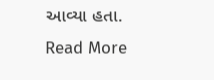આવ્યા હતા.
Read More